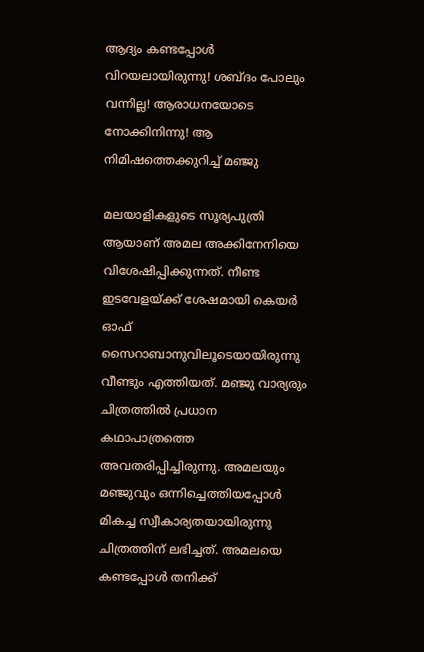ആദ്യം കണ്ടപ്പോള്‍ വിറയലായിരുന്നു! ശബ്ദം പോലും വന്നില്ല! ആരാധനയോടെ നോക്കിനിന്നു! ആ നിമിഷത്തെക്കുറിച്ച് മഞ്ജു

മലയാളികളുടെ സൂര്യപുത്രി ആയാണ് അമല അക്കിനേനിയെ വിശേഷിപ്പിക്കുന്നത്. നീണ്ട ഇടവേളയ്ക്ക് ശേഷമായി കെയര്‍ ഓഫ് സൈറാബാനുവിലൂടെയായിരുന്നു വീണ്ടും എത്തിയത്. മഞ്ജു വാര്യരും ചിത്രത്തില്‍ പ്രധാന കഥാപാത്രത്തെ അവതരിപ്പിച്ചിരുന്നു. അമലയും മഞ്ജുവും ഒന്നിച്ചെത്തിയപ്പോള്‍ മികച്ച സ്വീകാര്യതയായിരുന്നു ചിത്രത്തിന് ലഭിച്ചത്. അമലയെ കണ്ടപ്പോള്‍ തനിക്ക്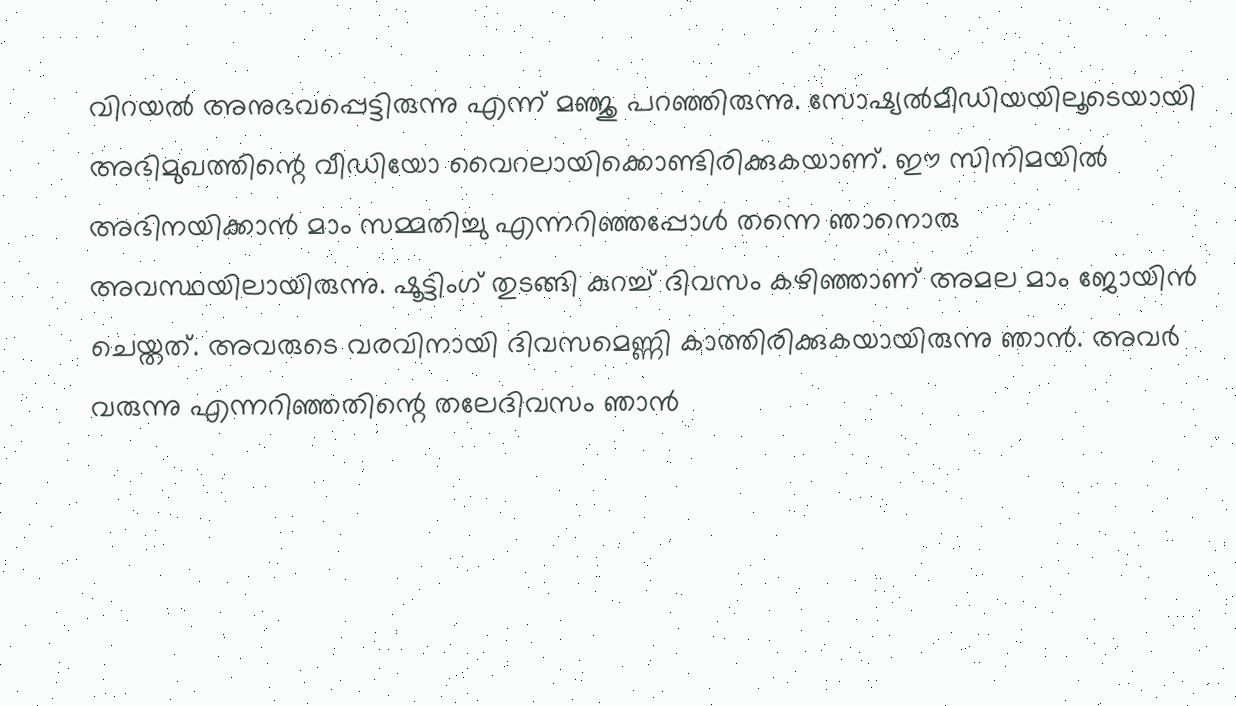വിറയല്‍ അനുഭവപ്പെട്ടിരുന്നു എന്ന് മഞ്ജു പറഞ്ഞിരുന്നു. സോഷ്യല്‍മീഡിയയിലൂടെയായി അഭിമുഖത്തിന്റെ വീഡിയോ വൈറലായിക്കൊണ്ടിരിക്കുകയാണ്. ഈ സിനിമയില്‍ അഭിനയിക്കാന്‍ മാം സമ്മതിച്ചു എന്നറിഞ്ഞപ്പോള്‍ തന്നെ ഞാനൊരു അവസ്ഥയിലായിരുന്നു. ഷൂട്ടിംഗ് തുടങ്ങി കുറച്ച് ദിവസം കഴിഞ്ഞാണ് അമല മാം ജോയിന്‍ ചെയ്തത്. അവരുടെ വരവിനായി ദിവസമെണ്ണി കാത്തിരിക്കുകയായിരുന്നു ഞാന്‍. അവര്‍ വരുന്നു എന്നറിഞ്ഞതിന്റെ തലേദിവസം ഞാന്‍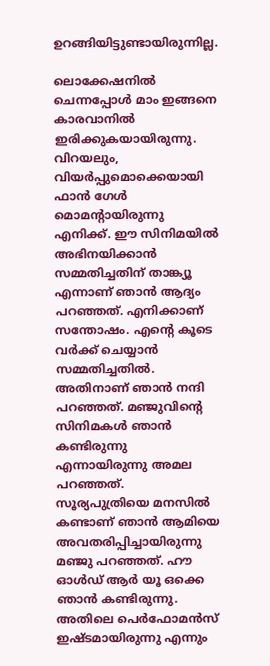ഉറങ്ങിയിട്ടുണ്ടായിരുന്നില്ല.

ലൊക്കേഷനില്‍ ചെന്നപ്പോള്‍ മാം ഇങ്ങനെ കാരവാനില്‍ ഇരിക്കുകയായിരുന്നു. വിറയലും, വിയര്‍പ്പുമൊക്കെയായി ഫാന്‍ ഗേള്‍ മൊമന്റായിരുന്നു എനിക്ക്. ഈ സിനിമയില്‍ അഭിനയിക്കാന്‍ സമ്മതിച്ചതിന് താങ്ക്യൂ എന്നാണ് ഞാന്‍ ആദ്യം പറഞ്ഞത്. എനിക്കാണ് സന്തോഷം. എന്റെ കൂടെ വര്‍ക്ക് ചെയ്യാന്‍ സമ്മതിച്ചതില്‍. അതിനാണ് ഞാന്‍ നന്ദി പറഞ്ഞത്. മഞ്ജുവിന്റെ സിനിമകള്‍ ഞാന്‍ കണ്ടിരുന്നു എന്നായിരുന്നു അമല പറഞ്ഞത്. സൂര്യപുത്രിയെ മനസില്‍ കണ്ടാണ് ഞാന്‍ ആമിയെ അവതരിപ്പിച്ചായിരുന്നു മഞ്ജു പറഞ്ഞത്. ഹൗ ഓള്‍ഡ് ആര്‍ യൂ ഒക്കെ ഞാന്‍ കണ്ടിരുന്നു. അതിലെ പെര്‍ഫോമന്‍സ് ഇഷ്ടമായിരുന്നു എന്നും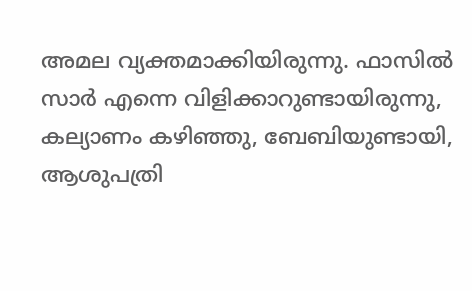അമല വ്യക്തമാക്കിയിരുന്നു. ഫാസില്‍ സാര്‍ എന്നെ വിളിക്കാറുണ്ടായിരുന്നു, കല്യാണം കഴിഞ്ഞു, ബേബിയുണ്ടായി, ആശുപത്രി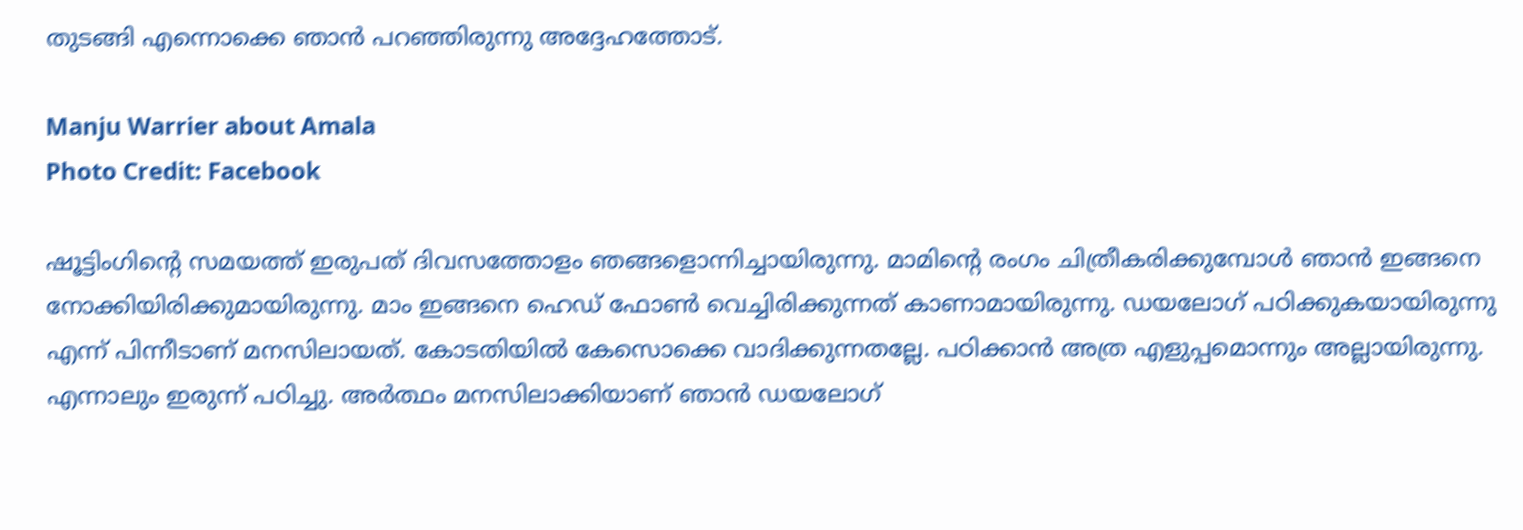തുടങ്ങി എന്നൊക്കെ ഞാന്‍ പറഞ്ഞിരുന്നു അദ്ദേഹത്തോട്.

Manju Warrier about Amala
Photo Credit: Facebook

ഷൂട്ടിംഗിന്റെ സമയത്ത് ഇരുപത് ദിവസത്തോളം ഞങ്ങളൊന്നിച്ചായിരുന്നു. മാമിന്റെ രംഗം ചിത്രീകരിക്കുമ്പോള്‍ ഞാന്‍ ഇങ്ങനെ നോക്കിയിരിക്കുമായിരുന്നു. മാം ഇങ്ങനെ ഹെഡ് ഫോണ്‍ വെച്ചിരിക്കുന്നത് കാണാമായിരുന്നു. ഡയലോഗ് പഠിക്കുകയായിരുന്നു എന്ന് പിന്നീടാണ് മനസിലായത്. കോടതിയില്‍ കേസൊക്കെ വാദിക്കുന്നതല്ലേ. പഠിക്കാന്‍ അത്ര എളുപ്പമൊന്നും അല്ലായിരുന്നു. എന്നാലും ഇരുന്ന് പഠിച്ചു. അര്‍ത്ഥം മനസിലാക്കിയാണ് ഞാന്‍ ഡയലോഗ്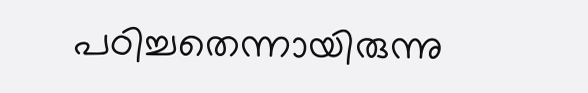പഠിച്ചതെന്നായിരുന്നു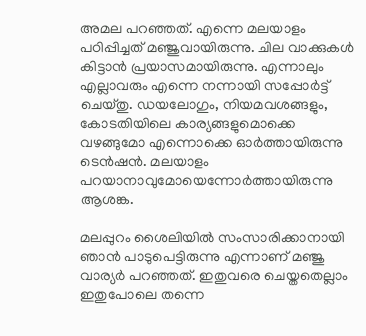അമല പറഞ്ഞത്. എന്നെ മലയാളം പഠിപ്പിച്ചത് മഞ്ജുവായിരുന്നു. ചില വാക്കുകള്‍ കിട്ടാന്‍ പ്രയാസമായിരുന്നു. എന്നാലും എല്ലാവരും എന്നെ നന്നായി സപ്പോര്‍ട്ട് ചെയ്തു. ഡയലോഗും, നിയമവശങ്ങളും, കോടതിയിലെ കാര്യങ്ങളുമൊക്കെ വഴങ്ങുമോ എന്നൊക്കെ ഓര്‍ത്തായിരുന്നു ടെന്‍ഷന്‍. മലയാളം പറയാനാവുമോയെന്നോര്‍ത്തായിരുന്നു ആശങ്ക.

മലപ്പുറം ശൈലിയില്‍ സംസാരിക്കാനായി ഞാന്‍ പാടുപെട്ടിരുന്നു എന്നാണ് മഞ്ജു വാര്യര്‍ പറഞ്ഞത്. ഇതുവരെ ചെയ്തതെല്ലാം ഇതുപോലെ തന്നെ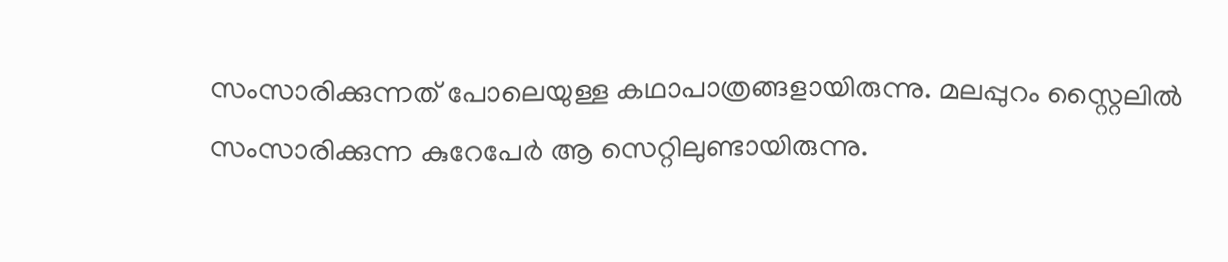സംസാരിക്കുന്നത് പോലെയുള്ള കഥാപാത്രങ്ങളായിരുന്നു. മലപ്പുറം സ്റ്റൈലില്‍ സംസാരിക്കുന്ന കുറേപേര്‍ ആ സെറ്റിലുണ്ടായിരുന്നു.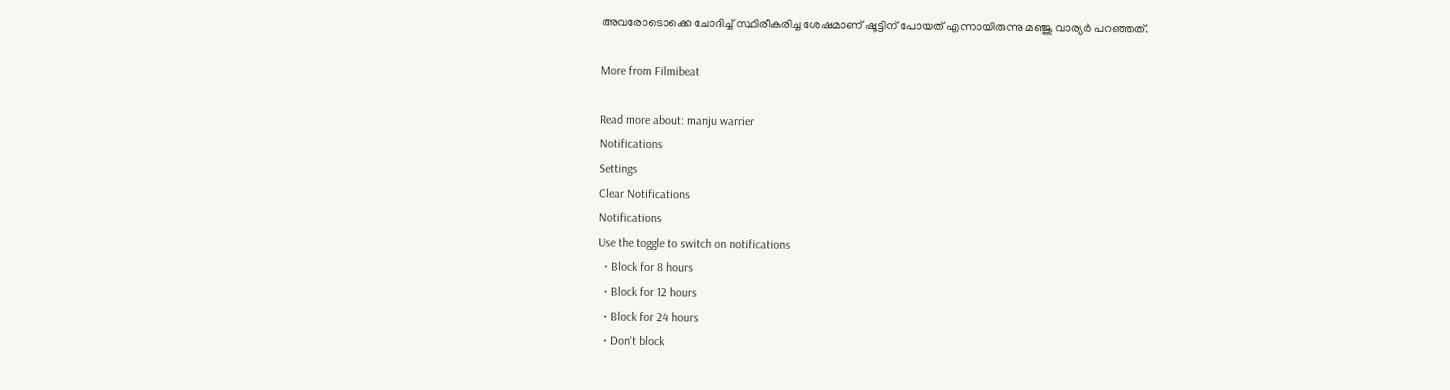അവരോടൊക്കെ ചോദിച്ച് സ്ഥിരീകരിച്ച ശേഷമാണ് ഷൂട്ടിന് പോയത് എന്നായിരുന്നു മഞ്ജു വാര്യര്‍ പറഞ്ഞത്.

More from Filmibeat

Read more about: manju warrier
Notifications
Settings
Clear Notifications
Notifications
Use the toggle to switch on notifications
  • Block for 8 hours
  • Block for 12 hours
  • Block for 24 hours
  • Don't block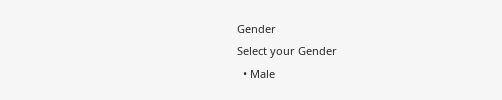Gender
Select your Gender
  • Male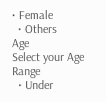• Female
  • Others
Age
Select your Age Range
  • Under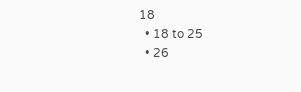18
  • 18 to 25
  • 26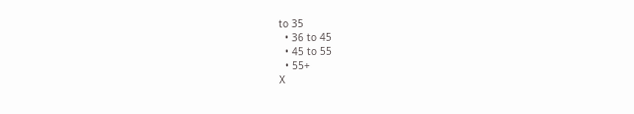to 35
  • 36 to 45
  • 45 to 55
  • 55+
X